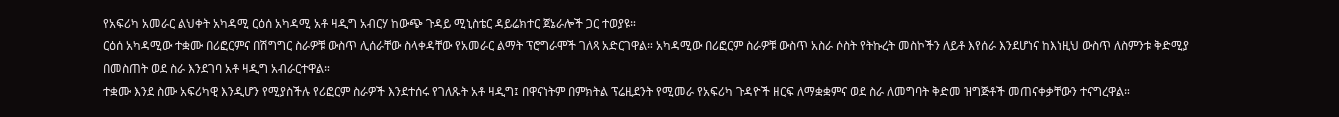የአፍሪካ አመራር ልህቀት አካዳሚ ርዕሰ አካዳሚ አቶ ዛዲግ አብርሃ ከውጭ ጉዳይ ሚኒስቴር ዳይሬክተር ጀኔራሎች ጋር ተወያዩ።
ርዕሰ አካዳሚው ተቋሙ በሪፎርምና በሽግግር ስራዎቹ ውስጥ ሊሰራቸው ስላቀዳቸው የአመራር ልማት ፕሮግራሞች ገለጻ አድርገዋል። አካዳሚው በሪፎርም ስራዎቹ ውስጥ አስራ ሶስት የትኩረት መስኮችን ለይቶ እየሰራ እንደሆነና ከእነዚህ ውስጥ ለስምንቱ ቅድሚያ በመስጠት ወደ ስራ እንደገባ አቶ ዛዲግ አብራርተዋል።
ተቋሙ እንደ ስሙ አፍሪካዊ እንዲሆን የሚያስችሉ የሪፎርም ስራዎች እንደተሰሩ የገለጹት አቶ ዛዲግ፤ በዋናነትም በምክትል ፕሬዚደንት የሚመራ የአፍሪካ ጉዳዮች ዘርፍ ለማቋቋምና ወደ ስራ ለመግባት ቅድመ ዝግጅቶች መጠናቀቃቸውን ተናግረዋል።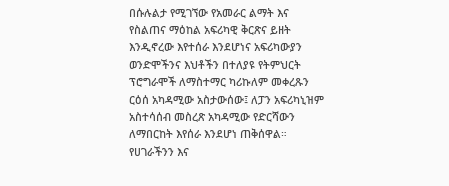በሱሉልታ የሚገኘው የአመራር ልማት እና የስልጠና ማዕከል አፍሪካዊ ቅርጽና ይዘት እንዲኖረው እየተሰራ እንደሆነና አፍሪካውያን ወንድሞችንና እህቶችን በተለያዩ የትምህርት ፕሮግራሞች ለማስተማር ካሪኩለም መቀረጹን ርዕሰ አካዳሚው አስታውሰው፤ ለፓን አፍሪካኒዝም አስተሳሰብ መስረጽ አካዳሚው የድርሻውን ለማበርከት እየሰራ እንደሆነ ጠቅሰዋል። የሀገራችንን እና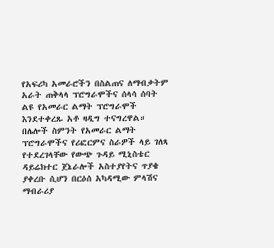የአፍሪካ አመራሮችን በስልጠና ለማብቃትም አራት ጠቅላላ ፕሮግራሞችና ሰላሳ ሰባት ልዩ የአመራር ልማት ፕሮግራሞች እንደተቀረጹ አቶ ዛዲግ ተናግረዋል።
በሌሎች ስምንት የአመራር ልማት ፕሮግራሞችና የሪፎርምና ስራዎች ላይ ገለጻ የተደረገላቸው የውጭ ጉዳይ ሚኒስቴር ዳይሬክተር ጀኔራሎች አስተያየትና ጥያቄ ያቀረቡ ሲሆን በርዕሰ አካዳሚው ምላሽና ማብራሪያ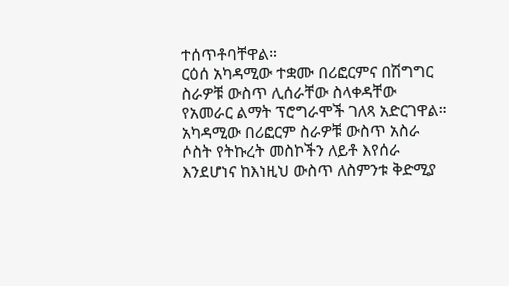ተሰጥቶባቸዋል።
ርዕሰ አካዳሚው ተቋሙ በሪፎርምና በሽግግር ስራዎቹ ውስጥ ሊሰራቸው ስላቀዳቸው የአመራር ልማት ፕሮግራሞች ገለጻ አድርገዋል። አካዳሚው በሪፎርም ስራዎቹ ውስጥ አስራ ሶስት የትኩረት መስኮችን ለይቶ እየሰራ እንደሆነና ከእነዚህ ውስጥ ለስምንቱ ቅድሚያ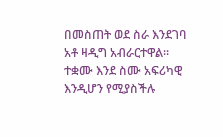በመስጠት ወደ ስራ እንደገባ አቶ ዛዲግ አብራርተዋል።
ተቋሙ እንደ ስሙ አፍሪካዊ እንዲሆን የሚያስችሉ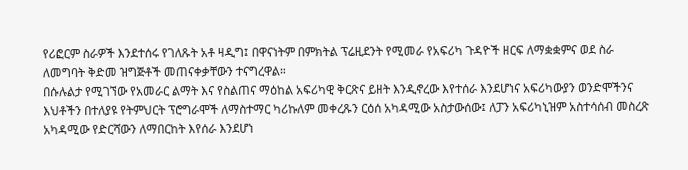የሪፎርም ስራዎች እንደተሰሩ የገለጹት አቶ ዛዲግ፤ በዋናነትም በምክትል ፕሬዚደንት የሚመራ የአፍሪካ ጉዳዮች ዘርፍ ለማቋቋምና ወደ ስራ ለመግባት ቅድመ ዝግጅቶች መጠናቀቃቸውን ተናግረዋል።
በሱሉልታ የሚገኘው የአመራር ልማት እና የስልጠና ማዕከል አፍሪካዊ ቅርጽና ይዘት እንዲኖረው እየተሰራ እንደሆነና አፍሪካውያን ወንድሞችንና እህቶችን በተለያዩ የትምህርት ፕሮግራሞች ለማስተማር ካሪኩለም መቀረጹን ርዕሰ አካዳሚው አስታውሰው፤ ለፓን አፍሪካኒዝም አስተሳሰብ መስረጽ አካዳሚው የድርሻውን ለማበርከት እየሰራ እንደሆነ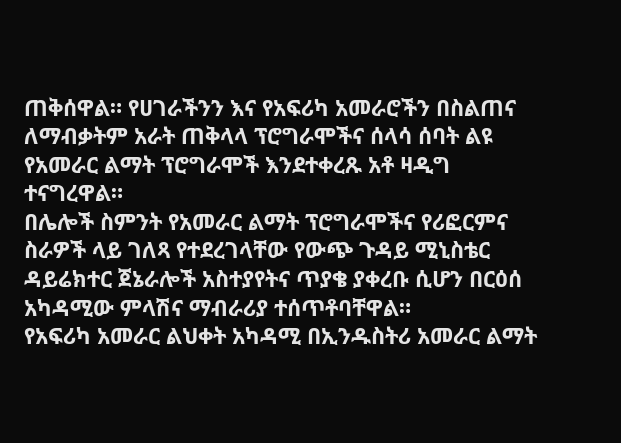ጠቅሰዋል። የሀገራችንን እና የአፍሪካ አመራሮችን በስልጠና ለማብቃትም አራት ጠቅላላ ፕሮግራሞችና ሰላሳ ሰባት ልዩ የአመራር ልማት ፕሮግራሞች እንደተቀረጹ አቶ ዛዲግ ተናግረዋል።
በሌሎች ስምንት የአመራር ልማት ፕሮግራሞችና የሪፎርምና ስራዎች ላይ ገለጻ የተደረገላቸው የውጭ ጉዳይ ሚኒስቴር ዳይሬክተር ጀኔራሎች አስተያየትና ጥያቄ ያቀረቡ ሲሆን በርዕሰ አካዳሚው ምላሽና ማብራሪያ ተሰጥቶባቸዋል።
የአፍሪካ አመራር ልህቀት አካዳሚ በኢንዱስትሪ አመራር ልማት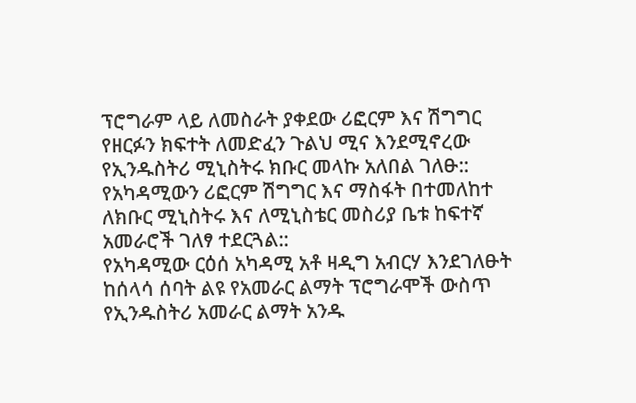ፕሮግራም ላይ ለመስራት ያቀደው ሪፎርም እና ሽግግር የዘርፉን ክፍተት ለመድፈን ጉልህ ሚና እንደሚኖረው የኢንዱስትሪ ሚኒስትሩ ክቡር መላኩ አለበል ገለፁ::
የአካዳሚውን ሪፎርም ሽግግር እና ማስፋት በተመለከተ ለክቡር ሚኒስትሩ እና ለሚኒስቴር መስሪያ ቤቱ ከፍተኛ አመራሮች ገለፃ ተደርጓል::
የአካዳሚው ርዕሰ አካዳሚ አቶ ዛዲግ አብርሃ እንደገለፁት ከሰላሳ ሰባት ልዩ የአመራር ልማት ፕሮግራሞች ውስጥ የኢንዱስትሪ አመራር ልማት አንዱ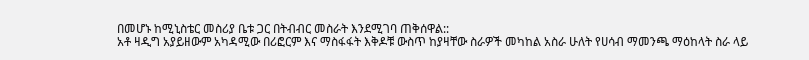በመሆኑ ከሚኒስቴር መስሪያ ቤቱ ጋር በትብብር መስራት እንደሚገባ ጠቅሰዋል::
አቶ ዛዲግ አያይዘውም አካዳሚው በሪፎርም እና ማስፋፋት እቅዶቹ ውስጥ ከያዛቸው ስራዎች መካከል አስራ ሁለት የሀሳብ ማመንጫ ማዕከላት ስራ ላይ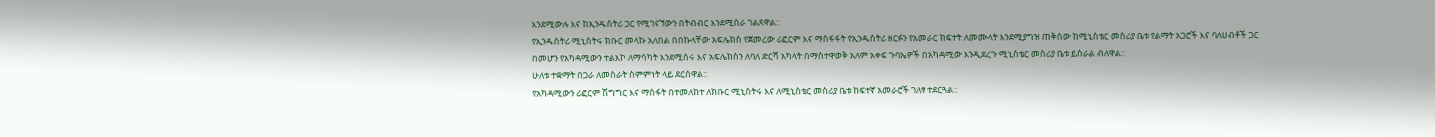እንደሚውሉ እና ከኢንዱስትሪ ጋር የሚገናኘውን በትብብር እንደሚሰራ ገልጸዋል::
የኢንዱስትሪ ሚኒስትሩ ክቡር መላኩ አለበል በበኩላቸው አፍሌክስ የጀመረው ሪፎርም እና ማስፋፋት የኢንዱስትሪ ዘርፉን የአመራር ክፍተት ለመሙላት እንደሚያግዝ ጠቅሰው ከሚኒስቴር መስሪያ ቤቱ የልማት አጋሮች እና ባለሀብቶች ጋር በመሆን የአካዳሚውን ተልእኮ ለማሳካት እንደሚሰሩ እና አፍሌክስን ለባለ ድርሻ አካላት በማስተዋወቅ አለም አቀፍ ጉባኤዎች በአካዳሚው እንዲደረጉ ሚኒስቴር መስሪያ ቤቱ ይሰራል ብለዋል::
ሁለቱ ተቋማት በጋራ ለመስራት ስምምነት ላይ ደርሰዋል::
የአካዳሚውን ሪፎርም ሽግግር እና ማስፋት በተመለከተ ለክቡር ሚኒስትሩ እና ለሚኒስቴር መስሪያ ቤቱ ከፍተኛ አመራሮች ገለፃ ተደርጓል::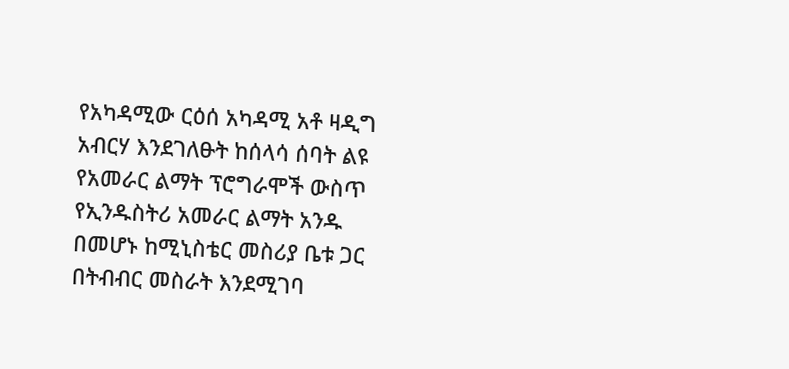የአካዳሚው ርዕሰ አካዳሚ አቶ ዛዲግ አብርሃ እንደገለፁት ከሰላሳ ሰባት ልዩ የአመራር ልማት ፕሮግራሞች ውስጥ የኢንዱስትሪ አመራር ልማት አንዱ በመሆኑ ከሚኒስቴር መስሪያ ቤቱ ጋር በትብብር መስራት እንደሚገባ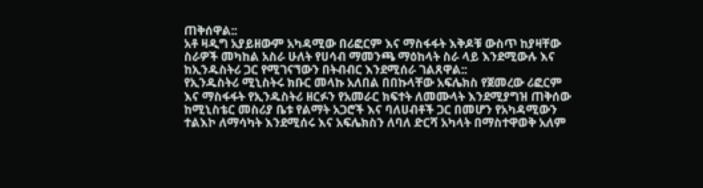ጠቅሰዋል::
አቶ ዛዲግ አያይዘውም አካዳሚው በሪፎርም እና ማስፋፋት እቅዶቹ ውስጥ ከያዛቸው ስራዎች መካከል አስራ ሁለት የሀሳብ ማመንጫ ማዕከላት ስራ ላይ እንደሚውሉ እና ከኢንዱስትሪ ጋር የሚገናኘውን በትብብር እንደሚሰራ ገልጸዋል::
የኢንዱስትሪ ሚኒስትሩ ክቡር መላኩ አለበል በበኩላቸው አፍሌክስ የጀመረው ሪፎርም እና ማስፋፋት የኢንዱስትሪ ዘርፉን የአመራር ክፍተት ለመሙላት እንደሚያግዝ ጠቅሰው ከሚኒስቴር መስሪያ ቤቱ የልማት አጋሮች እና ባለሀብቶች ጋር በመሆን የአካዳሚውን ተልእኮ ለማሳካት እንደሚሰሩ እና አፍሌክስን ለባለ ድርሻ አካላት በማስተዋወቅ አለም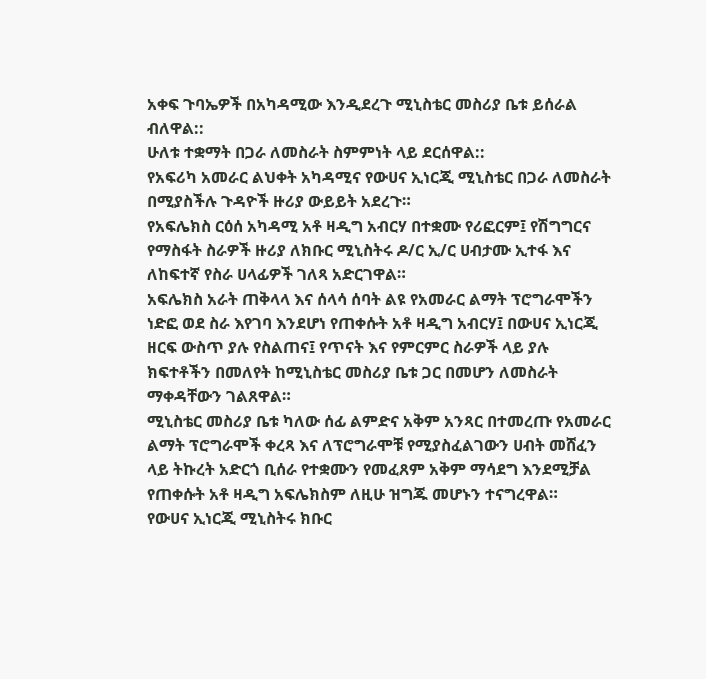አቀፍ ጉባኤዎች በአካዳሚው እንዲደረጉ ሚኒስቴር መስሪያ ቤቱ ይሰራል ብለዋል::
ሁለቱ ተቋማት በጋራ ለመስራት ስምምነት ላይ ደርሰዋል::
የአፍሪካ አመራር ልህቀት አካዳሚና የውሀና ኢነርጂ ሚኒስቴር በጋራ ለመስራት በሚያስችሉ ጉዳዮች ዙሪያ ውይይት አደረጉ።
የአፍሌክስ ርዕሰ አካዳሚ አቶ ዛዲግ አብርሃ በተቋሙ የሪፎርም፤ የሽግግርና የማስፋት ስራዎች ዙሪያ ለክቡር ሚኒስትሩ ዶ/ር ኢ/ር ሀብታሙ ኢተፋ እና ለከፍተኛ የስራ ሀላፊዎች ገለጻ አድርገዋል።
አፍሌክስ አራት ጠቅላላ እና ሰላሳ ሰባት ልዩ የአመራር ልማት ፕሮግራሞችን ነድፎ ወደ ስራ እየገባ እንደሆነ የጠቀሱት አቶ ዛዲግ አብርሃ፤ በውሀና ኢነርጂ ዘርፍ ውስጥ ያሉ የስልጠና፤ የጥናት እና የምርምር ስራዎች ላይ ያሉ ክፍተቶችን በመለየት ከሚኒስቴር መስሪያ ቤቱ ጋር በመሆን ለመስራት ማቀዳቸውን ገልጸዋል።
ሚኒስቴር መስሪያ ቤቱ ካለው ሰፊ ልምድና አቅም አንጻር በተመረጡ የአመራር ልማት ፕሮግራሞች ቀረጻ እና ለፕሮግራሞቹ የሚያስፈልገውን ሀብት መሸፈን ላይ ትኩረት አድርጎ ቢሰራ የተቋሙን የመፈጸም አቅም ማሳደግ እንደሚቻል የጠቀሱት አቶ ዛዲግ አፍሌክስም ለዚሁ ዝግጁ መሆኑን ተናግረዋል።
የውሀና ኢነርጂ ሚኒስትሩ ክቡር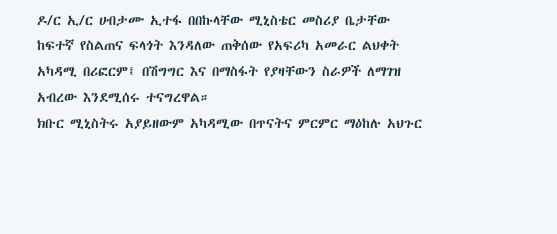ዶ/ር ኢ/ር ሀብታሙ ኢተፋ በበኩላቸው ሚኒስቴር መስሪያ ቤታቸው ከፍተኛ የስልጠና ፍላጎት እንዳለው ጠቅሰው የአፍሪካ አመራር ልህቀት አካዳሚ በሪፎርም፤ በሽግግር እና በማስፋት የያዛቸውን ስራዎች ለማገዝ አብረው እንደሚሰሩ ተናግረዋል።
ክቡር ሚኒስትሩ አያይዘውም አካዳሚው በጥናትና ምርምር ማዕከሉ አህጉር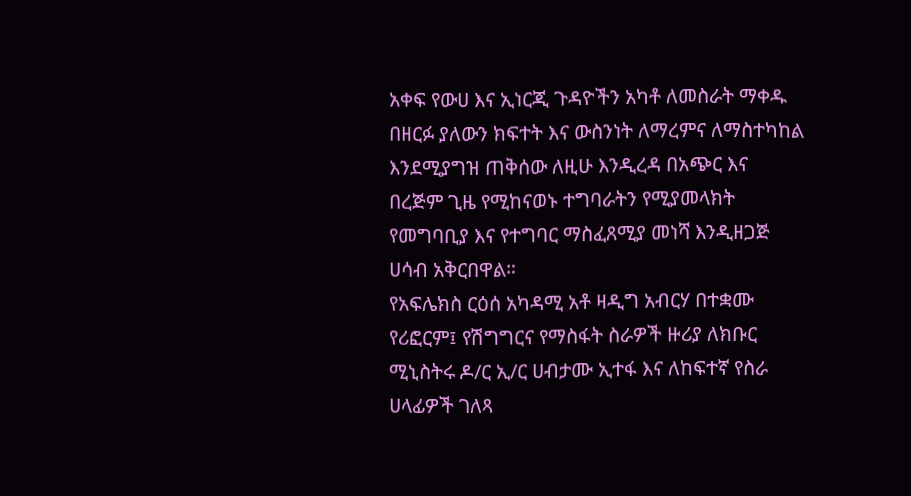አቀፍ የውሀ እና ኢነርጂ ጉዳዮችን አካቶ ለመስራት ማቀዱ በዘርፉ ያለውን ክፍተት እና ውስንነት ለማረምና ለማስተካከል እንደሚያግዝ ጠቅሰው ለዚሁ እንዲረዳ በአጭር እና በረጅም ጊዜ የሚከናወኑ ተግባራትን የሚያመላክት የመግባቢያ እና የተግባር ማስፈጸሚያ መነሻ እንዲዘጋጅ ሀሳብ አቅርበዋል።
የአፍሌክስ ርዕሰ አካዳሚ አቶ ዛዲግ አብርሃ በተቋሙ የሪፎርም፤ የሽግግርና የማስፋት ስራዎች ዙሪያ ለክቡር ሚኒስትሩ ዶ/ር ኢ/ር ሀብታሙ ኢተፋ እና ለከፍተኛ የስራ ሀላፊዎች ገለጻ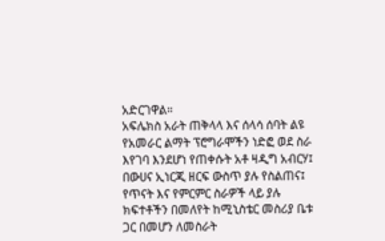አድርገዋል።
አፍሌክስ አራት ጠቅላላ እና ሰላሳ ሰባት ልዩ የአመራር ልማት ፕሮግራሞችን ነድፎ ወደ ስራ እየገባ እንደሆነ የጠቀሱት አቶ ዛዲግ አብርሃ፤ በውሀና ኢነርጂ ዘርፍ ውስጥ ያሉ የስልጠና፤ የጥናት እና የምርምር ስራዎች ላይ ያሉ ክፍተቶችን በመለየት ከሚኒስቴር መስሪያ ቤቱ ጋር በመሆን ለመስራት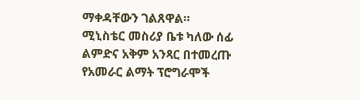ማቀዳቸውን ገልጸዋል።
ሚኒስቴር መስሪያ ቤቱ ካለው ሰፊ ልምድና አቅም አንጻር በተመረጡ የአመራር ልማት ፕሮግራሞች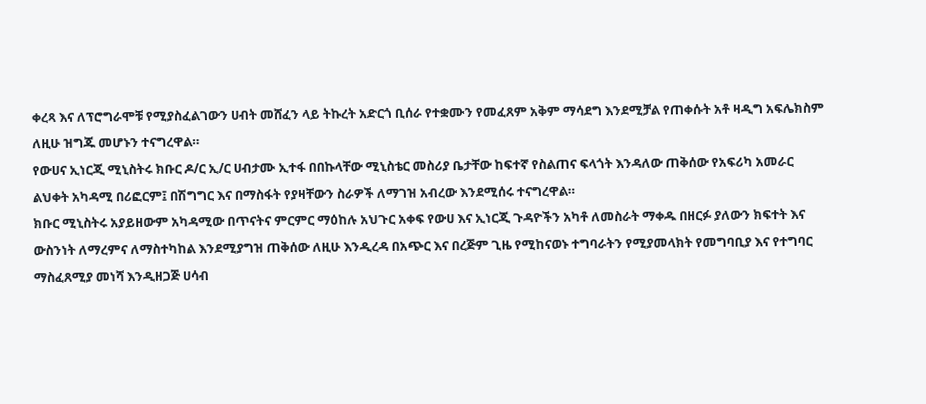ቀረጻ እና ለፕሮግራሞቹ የሚያስፈልገውን ሀብት መሸፈን ላይ ትኩረት አድርጎ ቢሰራ የተቋሙን የመፈጸም አቅም ማሳደግ እንደሚቻል የጠቀሱት አቶ ዛዲግ አፍሌክስም ለዚሁ ዝግጁ መሆኑን ተናግረዋል።
የውሀና ኢነርጂ ሚኒስትሩ ክቡር ዶ/ር ኢ/ር ሀብታሙ ኢተፋ በበኩላቸው ሚኒስቴር መስሪያ ቤታቸው ከፍተኛ የስልጠና ፍላጎት እንዳለው ጠቅሰው የአፍሪካ አመራር ልህቀት አካዳሚ በሪፎርም፤ በሽግግር እና በማስፋት የያዛቸውን ስራዎች ለማገዝ አብረው እንደሚሰሩ ተናግረዋል።
ክቡር ሚኒስትሩ አያይዘውም አካዳሚው በጥናትና ምርምር ማዕከሉ አህጉር አቀፍ የውሀ እና ኢነርጂ ጉዳዮችን አካቶ ለመስራት ማቀዱ በዘርፉ ያለውን ክፍተት እና ውስንነት ለማረምና ለማስተካከል እንደሚያግዝ ጠቅሰው ለዚሁ እንዲረዳ በአጭር እና በረጅም ጊዜ የሚከናወኑ ተግባራትን የሚያመላክት የመግባቢያ እና የተግባር ማስፈጸሚያ መነሻ እንዲዘጋጅ ሀሳብ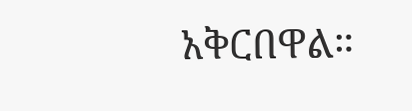አቅርበዋል።